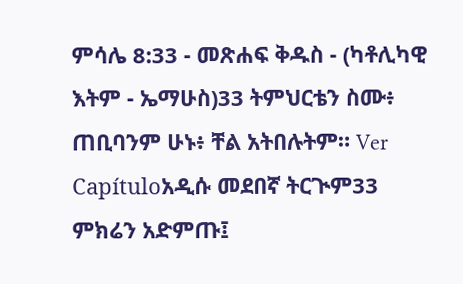ምሳሌ 8:33 - መጽሐፍ ቅዱስ - (ካቶሊካዊ እትም - ኤማሁስ)33 ትምህርቴን ስሙ፥ ጠቢባንም ሁኑ፥ ቸል አትበሉትም። Ver Capítuloአዲሱ መደበኛ ትርጒም33 ምክሬን አድምጡ፤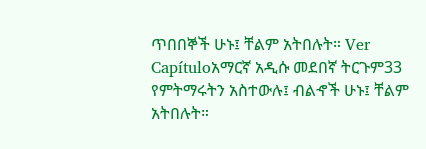ጥበበኞች ሁኑ፤ ቸልም አትበሉት። Ver Capítuloአማርኛ አዲሱ መደበኛ ትርጉም33 የምትማሩትን አስተውሉ፤ ብልኆች ሁኑ፤ ቸልም አትበሉት።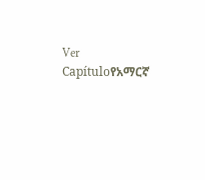Ver Capítuloየአማርኛ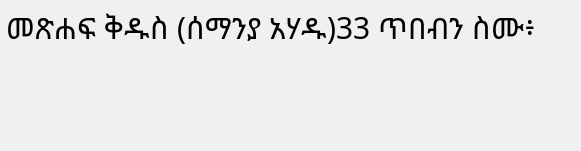መጽሐፍ ቅዱስ (ሰማንያ አሃዱ)33 ጥበብን ስሙ፥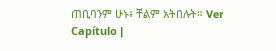ጠቢባንም ሁኑ፥ ቸልም አትበሉት። Ver Capítulo |